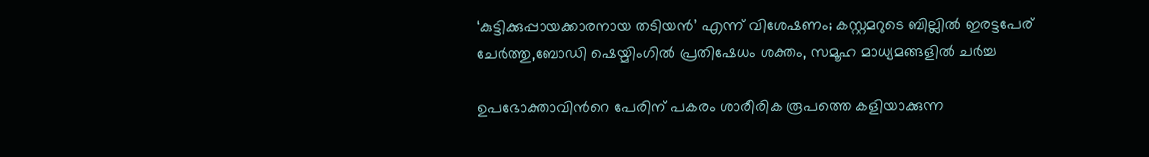‘കുട്ടിക്കുപ്പായക്കാരനായ തടിയൻ’ എന്ന് വിശേഷണം; കസ്റ്റമറുടെ ബില്ലിൽ ഇരട്ടപേര് ചേർത്തു,ബോഡി ഷെയ്മിംഗിൽ പ്രതിഷേധം ശക്തം, സമൂഹ മാധ്യമങ്ങളിൽ ചർച്ച

ഉപഭോക്താവിന്‍റെ പേരിന് പകരം ശാരീരിക രൂപത്തെ കളിയാക്കുന്ന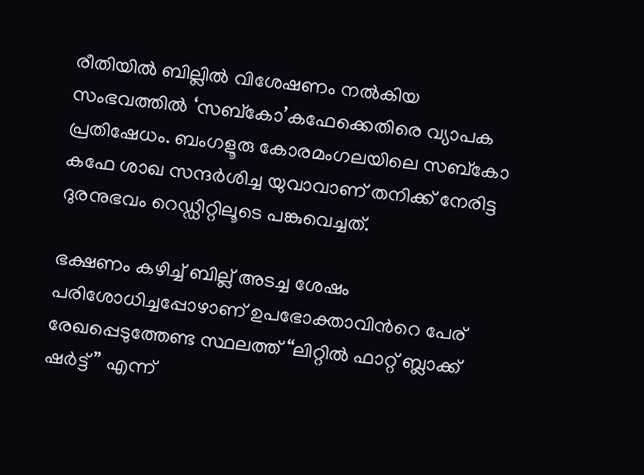രീതിയിൽ ബില്ലിൽ വിശേഷണം നൽകിയ സംഭവത്തിൽ ‘സബ്‌കോ’കഫേക്കെതിരെ വ്യാപക പ്രതിഷേധം. ബംഗളൂരു കോരമംഗലയിലെ സബ്‌കോ കഫേ ശാഖ സന്ദർശിച്ച യുവാവാണ് തനിക്ക് നേരിട്ട ദുരനുഭവം റെഡ്ഡിറ്റിലൂടെ പങ്കുവെച്ചത്.

ഭക്ഷണം കഴിച്ച് ബില്ല് അടച്ച ശേഷം പരിശോധിച്ചപ്പോഴാണ് ഉപഭോക്താവിന്‍റെ പേര് രേഖപ്പെടുത്തേണ്ട സ്ഥലത്ത് “ലിറ്റിൽ ഫാറ്റ് ബ്ലാക്ക് ഷർട്ട്” എന്ന്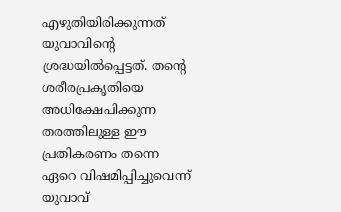എഴുതിയിരിക്കുന്നത് യുവാവിന്‍റെ ശ്രദ്ധയിൽപ്പെട്ടത്. തന്‍റെ ശരീരപ്രകൃതിയെ അധിക്ഷേപിക്കുന്ന തരത്തിലുള്ള ഈ പ്രതികരണം തന്നെ ഏറെ വിഷമിപ്പിച്ചുവെന്ന് യുവാവ്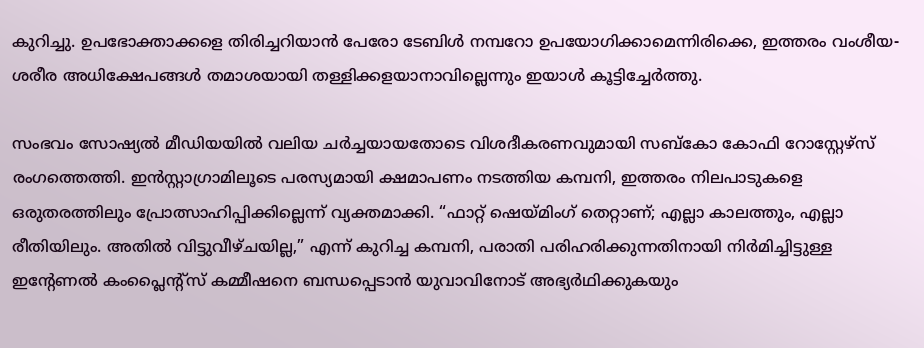കുറിച്ചു. ഉപഭോക്താക്കളെ തിരിച്ചറിയാൻ പേരോ ടേബിൾ നമ്പറോ ഉപയോഗിക്കാമെന്നിരിക്കെ, ഇത്തരം വംശീയ-ശരീര അധിക്ഷേപങ്ങൾ തമാശയായി തള്ളിക്കളയാനാവില്ലെന്നും ഇയാൾ കൂട്ടിച്ചേർത്തു.

സംഭവം സോഷ്യൽ മീഡിയയിൽ വലിയ ചർച്ചയായതോടെ വിശദീകരണവുമായി സബ്‌കോ കോഫി റോസ്റ്റേഴ്സ് രംഗത്തെത്തി. ഇൻസ്റ്റാഗ്രാമിലൂടെ പരസ്യമായി ക്ഷമാപണം നടത്തിയ കമ്പനി, ഇത്തരം നിലപാടുകളെ ഒരുതരത്തിലും പ്രോത്സാഹിപ്പിക്കില്ലെന്ന് വ്യക്തമാക്കി. “ഫാറ്റ് ഷെയ്മിംഗ് തെറ്റാണ്; എല്ലാ കാലത്തും, എല്ലാ രീതിയിലും. അതിൽ വിട്ടുവീഴ്ചയില്ല,” എന്ന് കുറിച്ച കമ്പനി, പരാതി പരിഹരിക്കുന്നതിനായി നിർമിച്ചിട്ടുള്ള ഇന്‍റേണൽ കംപ്ലൈന്റ്സ് കമ്മീഷനെ ബന്ധപ്പെടാൻ യുവാവിനോട് അഭ്യർഥിക്കുകയും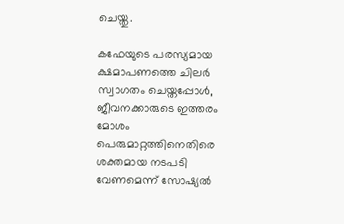ചെയ്തു.

കഫേയുടെ പരസ്യമായ ക്ഷമാപണത്തെ ചിലർ സ്വാഗതം ചെയ്തപ്പോൾ, ജീവനക്കാരുടെ ഇത്തരം മോശം പെരുമാറ്റത്തിനെതിരെ ശക്തമായ നടപടി വേണമെന്ന് സോഷ്യൽ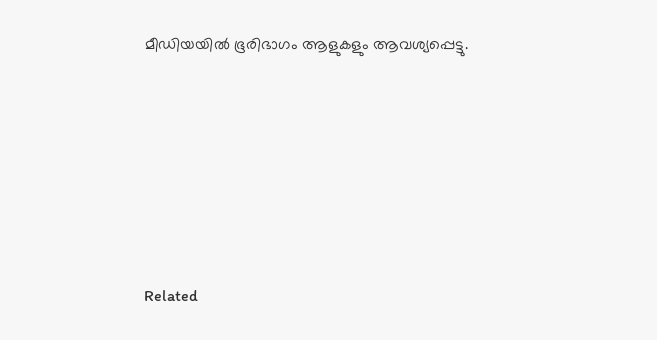മീഡിയയിൽ ഭൂരിഭാഗം ആളുകളും ആവശ്യപ്പെട്ടു.







Related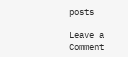posts

Leave a Comment